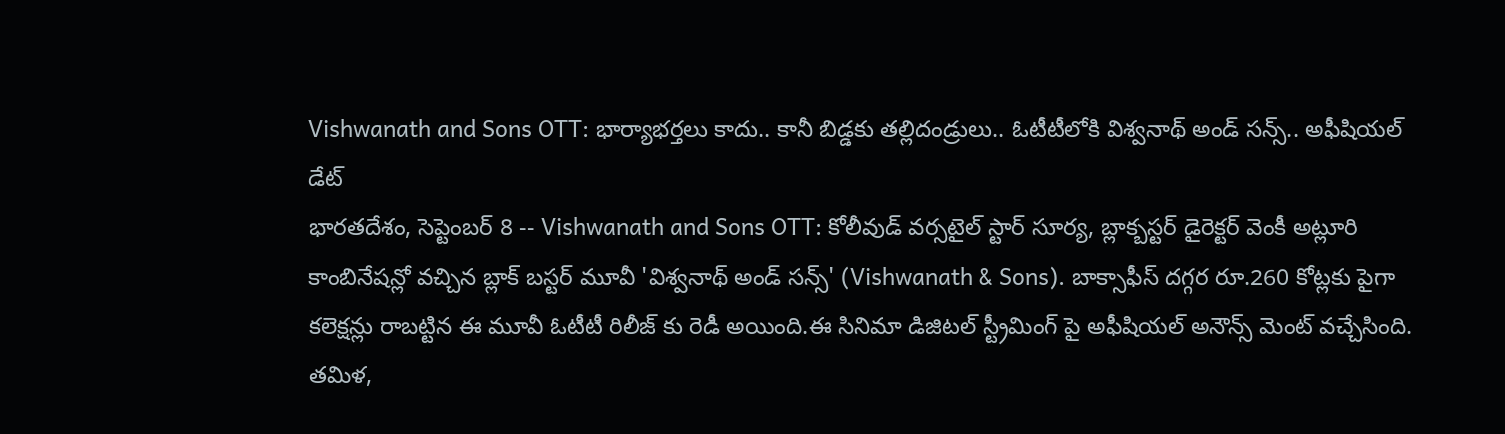Vishwanath and Sons OTT: భార్యాభర్తలు కాదు.. కానీ బిడ్డకు తల్లిదండ్రులు.. ఓటీటీలోకి విశ్వనాథ్ అండ్ సన్స్.. అఫీషియల్ డేట్
భారతదేశం, సెప్టెంబర్ 8 -- Vishwanath and Sons OTT: కోలీవుడ్ వర్సటైల్ స్టార్ సూర్య, బ్లాక్బస్టర్ డైరెక్టర్ వెంకీ అట్లూరి కాంబినేషన్లో వచ్చిన బ్లాక్ బస్టర్ మూవీ 'విశ్వనాథ్ అండ్ సన్స్' (Vishwanath & Sons). బాక్సాఫీస్ దగ్గర రూ.260 కోట్లకు పైగా కలెక్షన్లు రాబట్టిన ఈ మూవీ ఓటీటీ రిలీజ్ కు రెడీ అయింది.ఈ సినిమా డిజిటల్ స్ట్రీమింగ్ పై అఫీషియల్ అనౌన్స్ మెంట్ వచ్చేసింది.
తమిళ,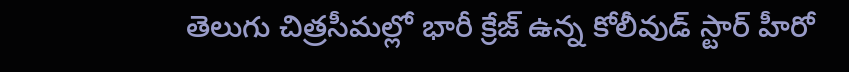తెలుగు చిత్రసీమల్లో భారీ క్రేజ్ ఉన్న కోలీవుడ్ స్టార్ హీరో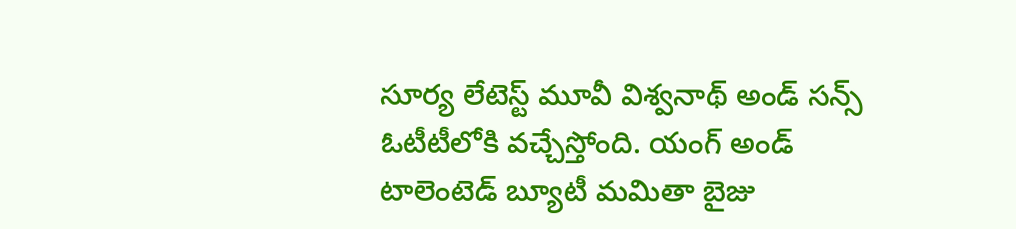సూర్య లేటెస్ట్ మూవీ విశ్వనాథ్ అండ్ సన్స్ ఓటీటీలోకి వచ్చేస్తోంది. యంగ్ అండ్ టాలెంటెడ్ బ్యూటీ మమితా బైజు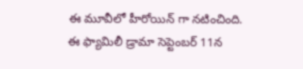ఈ మూవీలో హీరోయిన్ గా నటించింది. ఈ ఫ్యామిలీ డ్రామా సెప్టెంబర్ 11న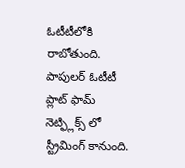ఓటీటీలోకి రాబోతుంది. పాపులర్ ఓటీటీ ప్లాట్ ఫామ్ నెట్ఫ్లిక్స్ లో స్ట్రీమింగ్ కానుంది.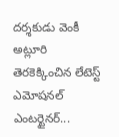దర్శకుడు వెంకీ అట్లూరి తెరకెక్కించిన లేటెస్ట్ ఎమోషనల్ ఎంటర్టైనర్...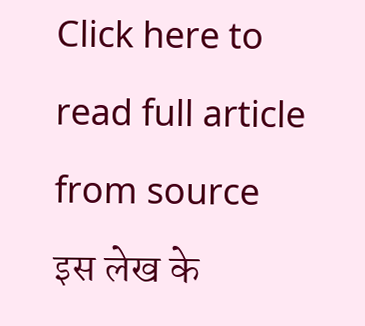Click here to read full article from source
इस लेख के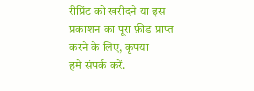रीप्रिंट को खरीदने या इस प्रकाशन का पूरा फ़ीड प्राप्त करने के लिए, कृपया
हमे संपर्क करें.